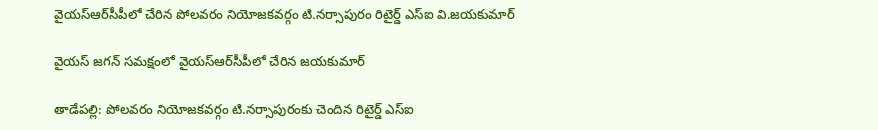వైయ‌స్ఆర్‌సీపీలో చేరిన పోలవరం నియోజకవర్గం టి.నర్సాపురం రిటైర్డ్‌ ఎస్‌ఐ వి.జయకుమార్‌

వైయస్‌ జగన్‌ సమక్షంలో వైయ‌స్ఆర్‌సీపీలో చేరిన జయకుమార్‌

తాడేప‌ల్లి: పోలవరం నియోజకవర్గం టి.నర్సాపురంకు చెందిన రిటైర్డ్ ఎస్‌ఐ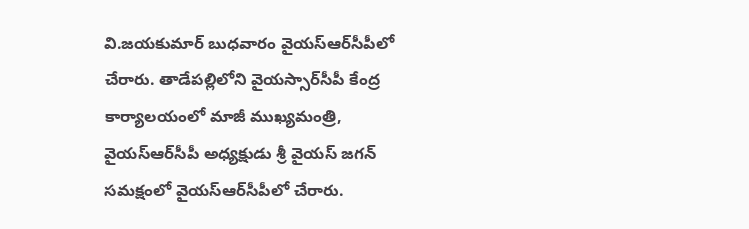వి.జయకుమార్‌ బుధవారం వైయ‌స్ఆర్‌సీపీలో చేరారు. తాడేపల్లిలోని వైయస్సార్‌సీపీ కేంద్ర కార్యాలయంలో మాజీ ముఖ్యమంత్రి, వైయ‌స్ఆర్‌సీపీ అధ్యక్షుడు శ్రీ వైయస్‌ జగన్‌ సమక్షంలో వైయ‌స్ఆర్‌సీపీలో చేరారు.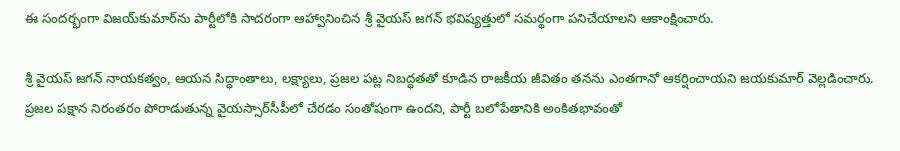ఈ సందర్భంగా విజయ్‌కుమార్‌ను పార్టీలోకి సాదరంగా ఆహ్వానించిన శ్రీ వైయస్‌ జగన్‌ భవిష్యత్తులో సమర్థంగా పనిచేయాలని ఆకాంక్షించారు.

శ్రీ వైయస్‌ జగన్‌ నాయకత్వం, ఆయన సిద్ధాంతాలు, లక్ష్యాలు, ప్రజల పట్ల నిబద్ధతతో కూడిన రాజకీయ జీవితం తనను ఎంతగానో ఆకర్షించాయని జయకుమార్‌ వెల్లడించారు. ప్రజల పక్షాన నిరంతరం పోరాడుతున్న వైయస్సార్‌సీపీలో చేరడం సంతోషంగా ఉందని, పార్టీ బలోపేతానికి అంకితభావంతో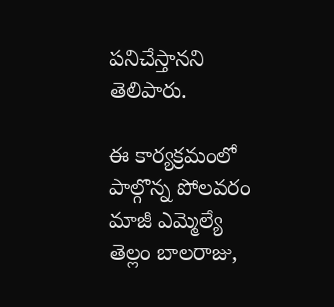పనిచేస్తానని తెలిపారు.

ఈ కార్యక్రమంలో పాల్గొన్న పోలవరం మాజీ ఎమ్మెల్యే తెల్లం బాలరాజు,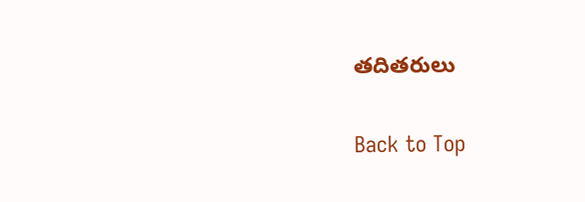తదితరులు

Back to Top